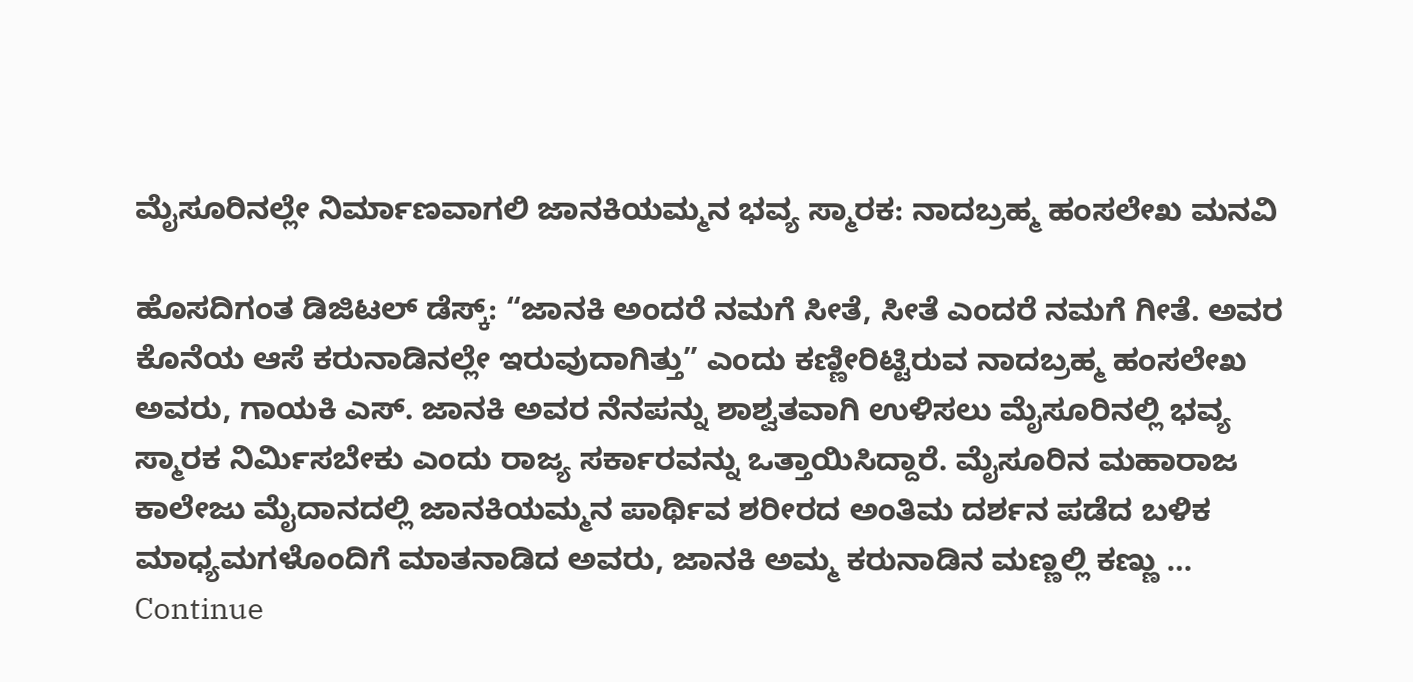ಮೈಸೂರಿನಲ್ಲೇ ನಿರ್ಮಾಣವಾಗಲಿ ಜಾನಕಿಯಮ್ಮನ ಭವ್ಯ ಸ್ಮಾರಕ: ನಾದಬ್ರಹ್ಮ ಹಂಸಲೇಖ ಮನವಿ

ಹೊಸದಿಗಂತ ಡಿಜಿಟಲ್‌ ಡೆಸ್ಕ್: “ಜಾನಕಿ ಅಂದರೆ ನಮಗೆ ಸೀತೆ, ಸೀತೆ ಎಂದರೆ ನಮಗೆ ಗೀತೆ. ಅವರ ಕೊನೆಯ ಆಸೆ ಕರುನಾಡಿನಲ್ಲೇ ಇರುವುದಾಗಿತ್ತು” ಎಂದು ಕಣ್ಣೀರಿಟ್ಟಿರುವ ನಾದಬ್ರಹ್ಮ ಹಂಸಲೇಖ ಅವರು, ಗಾಯಕಿ ಎಸ್. ಜಾನಕಿ ಅವರ ನೆನಪನ್ನು ಶಾಶ್ವತವಾಗಿ ಉಳಿಸಲು ಮೈಸೂರಿನಲ್ಲಿ ಭವ್ಯ ಸ್ಮಾರಕ ನಿರ್ಮಿಸಬೇಕು ಎಂದು ರಾಜ್ಯ ಸರ್ಕಾರವನ್ನು ಒತ್ತಾಯಿಸಿದ್ದಾರೆ. ಮೈಸೂರಿನ ಮಹಾರಾಜ ಕಾಲೇಜು ಮೈದಾನದಲ್ಲಿ ಜಾನಕಿಯಮ್ಮನ ಪಾರ್ಥಿವ ಶರೀರದ ಅಂತಿಮ ದರ್ಶನ ಪಡೆದ ಬಳಿಕ ಮಾಧ್ಯಮಗಳೊಂದಿಗೆ ಮಾತನಾಡಿದ ಅವರು, ಜಾನಕಿ ಅಮ್ಮ ಕರುನಾಡಿನ ಮಣ್ಣಲ್ಲಿ ಕಣ್ಣು … Continue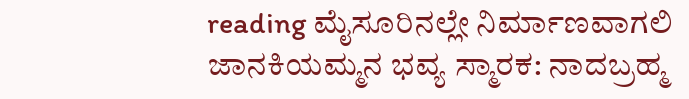reading ಮೈಸೂರಿನಲ್ಲೇ ನಿರ್ಮಾಣವಾಗಲಿ ಜಾನಕಿಯಮ್ಮನ ಭವ್ಯ ಸ್ಮಾರಕ: ನಾದಬ್ರಹ್ಮ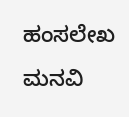ಹಂಸಲೇಖ ಮನವಿ